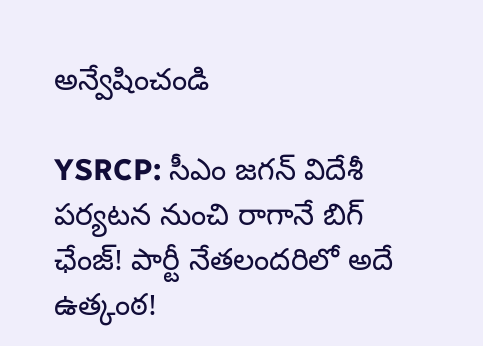అన్వేషించండి

YSRCP: సీఎం జగన్ విదేశీ పర్యటన నుంచి రాగానే బిగ్ ఛేంజ్! పార్టీ నేతలందరిలో అదే ఉత్కంఠ!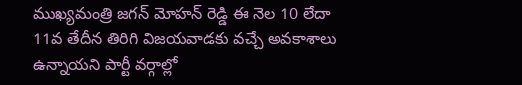ముఖ్యమంత్రి జగన్ మోహన్ రెడ్డి ఈ నెల 10 లేదా 11వ తేదీన తిరిగి విజయవాడకు వచ్చే అవకాశాలు ఉన్నాయని పార్టీ వర్గాల్లో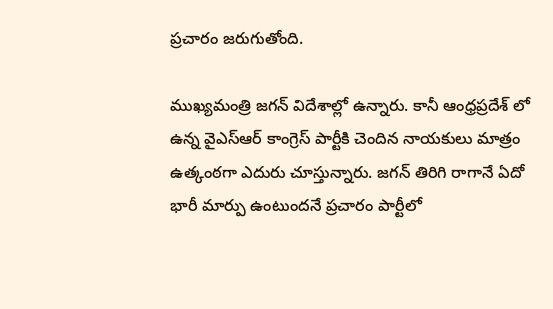ప్రచారం జరుగుతోంది.

ముఖ్యమంత్రి జగన్ విదేశాల్లో ఉన్నారు. కానీ ఆంధ్రప్రదేశ్ లో ఉన్న వైఎస్ఆర్ కాంగ్రెస్ పార్టీకి చెందిన నాయకులు మాత్రం ఉత్కంఠగా ఎదురు చూస్తున్నారు. జగన్ తిరిగి రాగానే ఏదో భారీ మార్పు ఉంటుందనే ప్రచారం పార్టీలో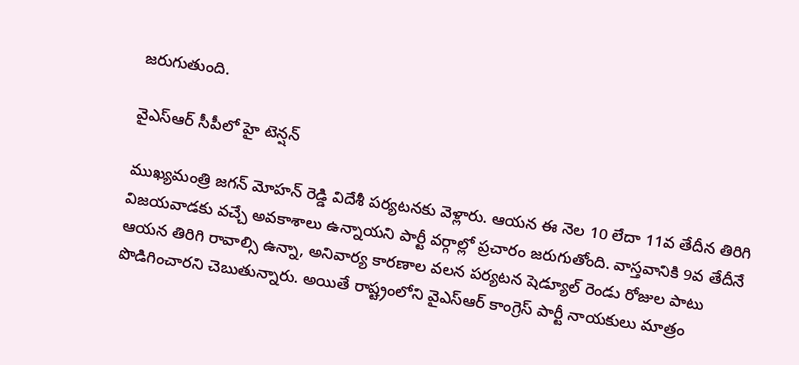జరుగుతుంది.

వైఎస్ఆర్ సీపీలో హై టెన్షన్

ముఖ్యమంత్రి జగన్ మోహన్ రెడ్డి విదేశీ పర్యటనకు వెళ్లారు. ఆయన ఈ నెల 10 లేదా 11వ తేదీన తిరిగి విజయవాడకు వచ్చే అవకాశాలు ఉన్నాయని పార్టీ వర్గాల్లో ప్రచారం జరుగుతోంది. వాస్తవానికి 9వ తేదీనే ఆయన తిరిగి రావాల్సి ఉన్నా, అనివార్య కారణాల వలన పర్యటన షెడ్యూల్ రెండు రోజుల పాటు పొడిగించారని చెబుతున్నారు. అయితే రాష్ట్రంలోని వైఎస్ఆర్ కాంగ్రెస్ పార్టీ నాయకులు మాత్రం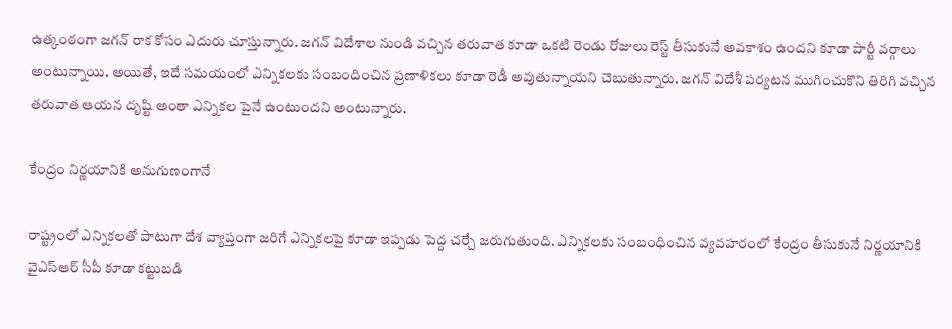ఉత్కంఠంగా జగన్ రాక కోసం ఎదురు చూస్తున్నారు. జగన్ విదేశాల నుండి వచ్చిన తరువాత కూడా ఒకటి రెండు రోజులు రెస్ట్ తీసుకునే అవకాశం ఉందని కూడా పార్టీ వర్గాలు అంటున్నాయి. అయితే, ఇదే సమయంలో ఎన్నికలకు సంబందించిన ప్రణాళికలు కూడా రెడీ అవుతున్నాయని చెబుతున్నారు. జగన్ విదేశీ పర్యటన ముగించుకొని తిరిగి వచ్చిన తరువాత ఆయన దృష్టి అంతా ఎన్నికల పైనే ఉంటుందని అంటున్నారు.

కేంద్రం నిర్ణయానికి అనుగుణంగానే

రాష్ట్రంలో ఎన్నికలతో పాటుగా దేశ వ్యాప్తంగా జరిగే ఎన్నికలపై కూడా ఇప్పడు పెద్ద చర్చే జరుగుతుంది. ఎన్నికలకు సంబంధించిన వ్యవహరంలో కేంద్రం తీసుకునే నిర్ణయానికి వైఎస్ఆర్ సీపీ కూడా కట్టుబడి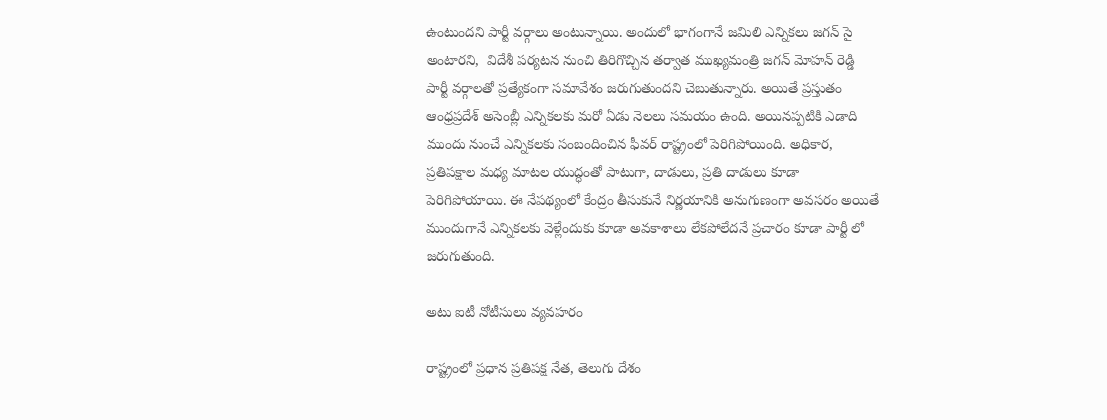ఉంటుందని పార్టీ వర్గాలు అంటున్నాయి. అందులో భాగంగానే జమిలి ఎన్నికలు జగన్ సై అంటారని,  విదేశీ పర్యటన నుంచి తిరిగొచ్చిన తర్వాత ముఖ్యమంత్రి జగన్ మోహన్ రెడ్డి పార్టీ వర్గాలతో ప్రత్యేకంగా సమావేశం జరుగుతుందని చెబుతున్నారు. అయితే ప్రస్తుతం ఆంధ్రప్రదేశ్‌ అసెంబ్లీ ఎన్నికలకు మరో ఏడు నెలలు సమయం ఉంది. అయినప్పటికి ఎడాది ముందు నుంచే ఎన్నికలకు సంబందించిన ఫీవర్ రాష్ట్రంలో పెరిగిపోయింది. అధికార, ప్రతిపక్షాల మధ్య మాటల యుద్ధంతో పాటుగా, దాడులు, ప్రతి దాడులు కూడా పెరిగిపోయాయి. ఈ నేపథ్యంలో కేంద్రం తీసుకునే నిర్ణయానికి అనుగుణంగా అవసరం అయితే ముందుగానే ఎన్నికలకు వెళ్లేందుకు కూడా అవకాశాలు లేకపోలేదనే ప్రచారం కూడా పార్టీ లో జరుగుతుంది.

అటు ఐటీ నోటీసులు వ్యవహరం

రాష్ట్రంలో ప్రధాన ప్రతిపక్ష నేత, తెలుగు దేశం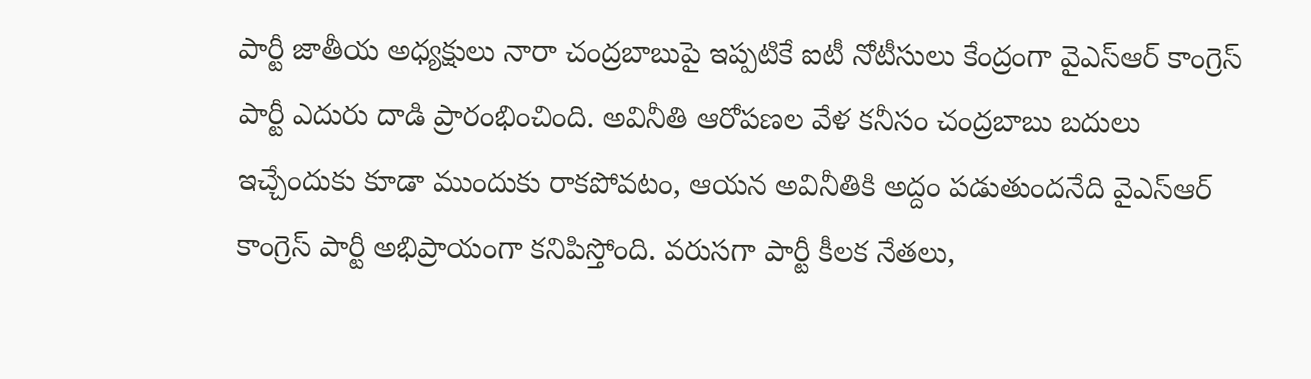పార్టీ జాతీయ అధ్యక్షులు నారా చంద్రబాబుపై ఇప్పటికే ఐటీ నోటీసులు కేంద్రంగా వైఎస్ఆర్ కాంగ్రెస్ పార్టీ ఎదురు దాడి ప్రారంభించింది. అవినీతి ఆరోపణల వేళ కనీసం చంద్రబాబు బదులు ఇచ్చేందుకు కూడా ముందుకు రాకపోవటం, ఆయన అవినీతికి అద్దం పడుతుందనేది వైఎస్ఆర్ కాంగ్రెస్ పార్టీ అభిప్రాయంగా కనిపిస్తోంది. వరుసగా పార్టీ కీలక నేతలు,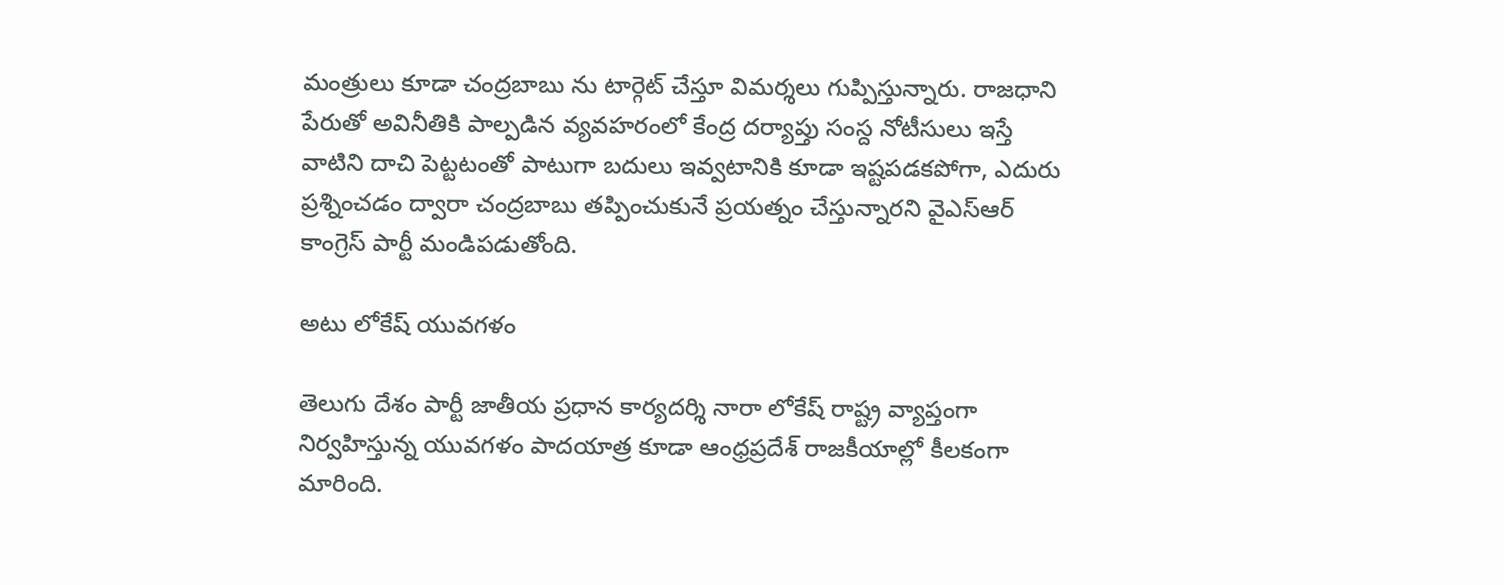మంత్రులు కూడా చంద్రబాబు ను టార్గెట్ చేస్తూ విమర్శలు గుప్పిస్తున్నారు. రాజధాని పేరుతో అవినీతికి పాల్పడిన వ్యవహరంలో కేంద్ర దర్యాప్తు సంస్ద నోటీసులు ఇస్తే వాటిని దాచి పెట్టటంతో పాటుగా బదులు ఇవ్వటానికి కూడా ఇష్టపడకపోగా, ఎదురు ప్రశ్నించడం ద్వారా చంద్రబాబు తప్పించుకునే ప్రయత్నం చేస్తున్నారని వైఎస్ఆర్ కాంగ్రెస్ పార్టీ మండిపడుతోంది.

అటు లోకేష్ యువగళం

తెలుగు దేశం పార్టీ జాతీయ ప్రధాన కార్యదర్శి నారా లోకేష్ రాష్ట్ర వ్యాప్తంగా నిర్వహిస్తున్న యువగళం పాదయాత్ర కూడా ఆంధ్రప్రదేశ్ రాజకీయాల్లో కీలకంగా మారింది.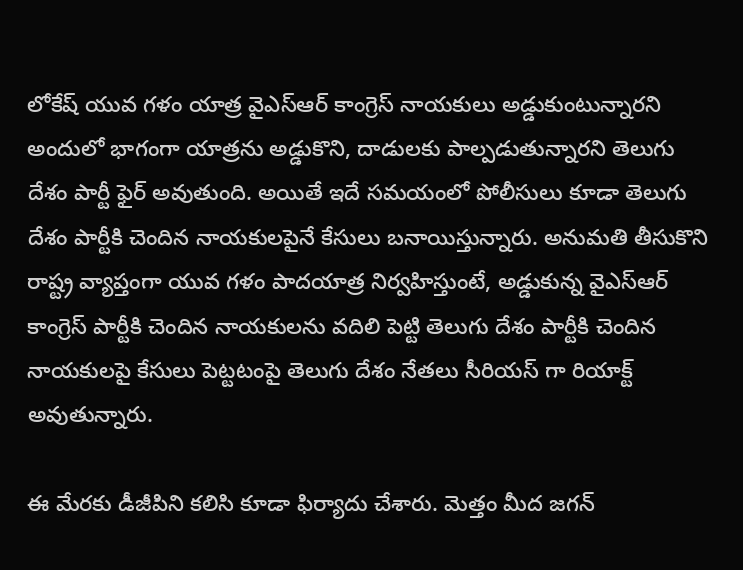లోకేష్ యువ గళం యాత్ర వైఎస్ఆర్ కాంగ్రెస్ నాయకులు అడ్డుకుంటున్నారని అందులో భాగంగా యాత్రను అడ్డుకొని, దాడులకు పాల్పడుతున్నారని తెలుగు దేశం పార్టీ ఫైర్ అవుతుంది. అయితే ఇదే సమయంలో పోలీసులు కూడా తెలుగు దేశం పార్టీకి చెందిన నాయకులపైనే కేసులు బనాయిస్తున్నారు. అనుమతి తీసుకొని రాష్ట్ర వ్యాప్తంగా యువ గళం పాదయాత్ర నిర్వహిస్తుంటే, అడ్డుకున్న వైఎస్ఆర్ కాంగ్రెస్ పార్టీకి చెందిన నాయకులను వదిలి పెట్టి తెలుగు దేశం పార్టీకి చెందిన నాయకులపై కేసులు పెట్టటంపై తెలుగు దేశం నేతలు సీరియస్ గా రియాక్ట్ అవుతున్నారు.

ఈ మేరకు డీజీపిని కలిసి కూడా ఫిర్యాదు చేశారు. మెత్తం మీద జగన్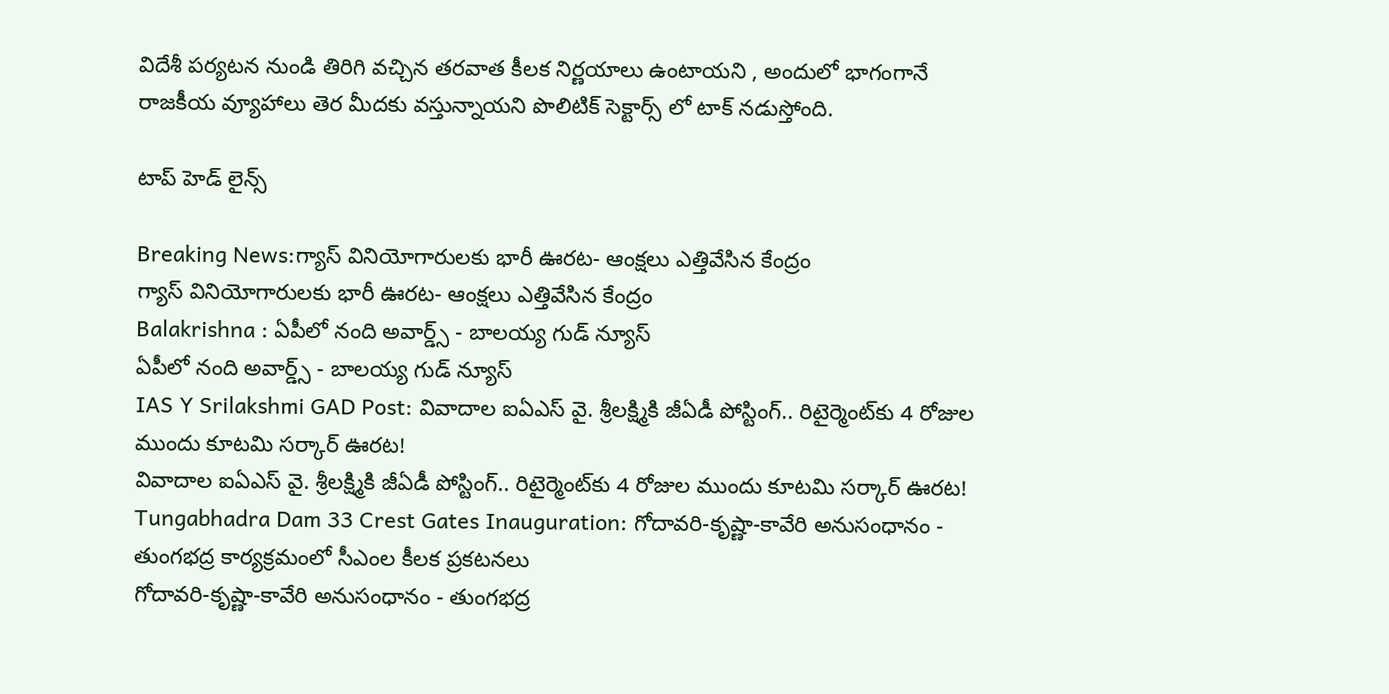విదేశీ పర్యటన నుండి తిరిగి వచ్చిన తరవాత కీలక నిర్ణయాలు ఉంటాయని , అందులో భాగంగానే రాజకీయ వ్యూహాలు తెర మీదకు వస్తున్నాయని పొలిటిక్ సెక్టార్స్ లో టాక్ నడుస్తోంది.

టాప్ హెడ్ లైన్స్

Breaking News:గ్యాస్ వినియోగారులకు భారీ ఊరట- ఆంక్షలు ఎత్తివేసిన కేంద్రం
గ్యాస్ వినియోగారులకు భారీ ఊరట- ఆంక్షలు ఎత్తివేసిన కేంద్రం
Balakrishna : ఏపీలో నంది అవార్డ్స్ - బాలయ్య గుడ్ న్యూస్
ఏపీలో నంది అవార్డ్స్ - బాలయ్య గుడ్ న్యూస్
IAS Y Srilakshmi GAD Post: వివాదాల ఐఏఎస్ వై. శ్రీలక్ష్మికి జీఏడీ పోస్టింగ్.. రిటైర్మెంట్‌కు 4 రోజుల ముందు కూటమి సర్కార్ ఊరట!
వివాదాల ఐఏఎస్ వై. శ్రీలక్ష్మికి జీఏడీ పోస్టింగ్.. రిటైర్మెంట్‌కు 4 రోజుల ముందు కూటమి సర్కార్ ఊరట!
Tungabhadra Dam 33 Crest Gates Inauguration: గోదావరి-కృష్ణా-కావేరి అనుసంధానం - తుంగభద్ర కార్యక్రమంలో సీఎంల కీలక ప్రకటనలు
గోదావరి-కృష్ణా-కావేరి అనుసంధానం - తుంగభద్ర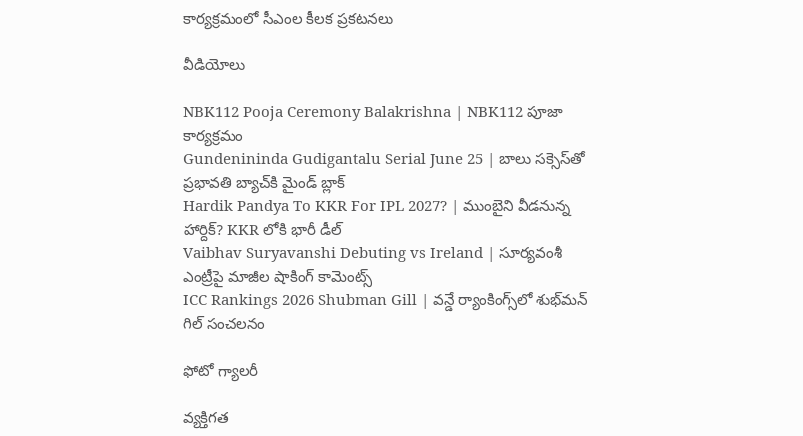కార్యక్రమంలో సీఎంల కీలక ప్రకటనలు

వీడియోలు

NBK112 Pooja Ceremony Balakrishna | NBK112 పూజా కార్యక్రమం
Gundenininda Gudigantalu Serial June 25 | బాలు సక్సెస్‌తో ప్రభావతి బ్యాచ్‌కి మైండ్ బ్లాక్
Hardik Pandya To KKR For IPL 2027? | ముంబైని వీడనున్న హార్దిక్? KKR లోకి భారీ డీల్
Vaibhav Suryavanshi Debuting vs Ireland | సూర్యవంశీ ఎంట్రీపై మాజీల షాకింగ్ కామెంట్స్
ICC Rankings 2026 Shubman Gill | వన్డే ర్యాంకింగ్స్‌లో శుభ్‌మన్ గిల్ సంచలనం

ఫోటో గ్యాలరీ

వ్యక్తిగత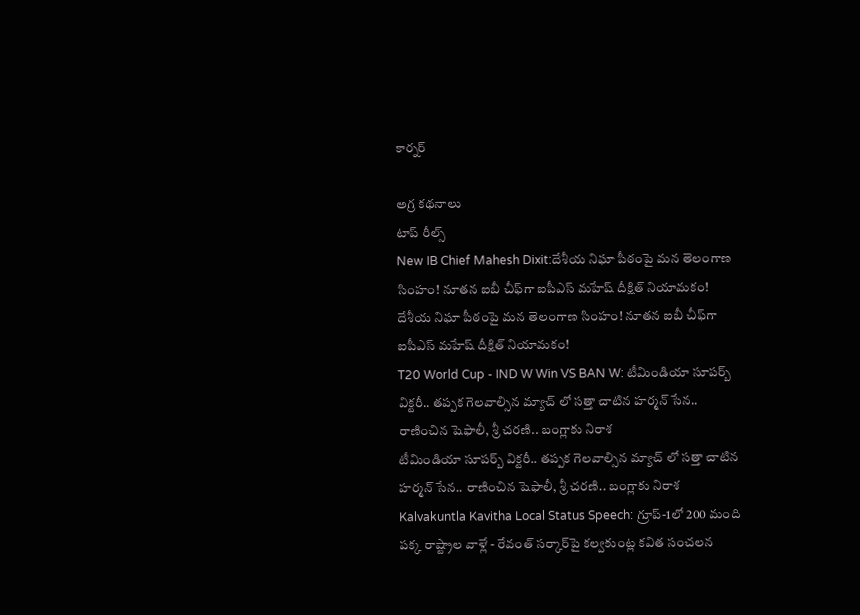కార్నర్

అగ్ర కథనాలు
టాప్ రీల్స్
New IB Chief Mahesh Dixit:దేశీయ నిఘా పీఠంపై మన తెలంగాణ సింహం! నూతన ఐబీ చీఫ్‌గా ఐపీఎస్ మహేష్ దీక్షిత్ నియామకం!
దేశీయ నిఘా పీఠంపై మన తెలంగాణ సింహం! నూతన ఐబీ చీఫ్‌గా ఐపీఎస్ మహేష్ దీక్షిత్ నియామకం!
T20 World Cup - IND W Win VS BAN W: టీమిండియా సూప‌ర్బ్ విక్ట‌రీ.. త‌ప్ప‌క గెల‌వాల్సిన మ్యాచ్ లో స‌త్తా చాటిన హ‌ర్మ‌న్ సేన‌.. రాణించిన షెఫాలీ, శ్రీ చ‌ర‌ణి.. బంగ్లాకు నిరాశ‌
టీమిండియా సూప‌ర్బ్ విక్ట‌రీ.. త‌ప్ప‌క గెల‌వాల్సిన మ్యాచ్ లో స‌త్తా చాటిన హ‌ర్మ‌న్ సేన‌.. రాణించిన షెఫాలీ, శ్రీ చ‌ర‌ణి.. బంగ్లాకు నిరాశ‌
Kalvakuntla Kavitha Local Status Speech: గ్రూప్-1లో 200 మంది పక్క రాష్ట్రాల వాళ్లే - రేవంత్ సర్కార్‌పై కల్వకుంట్ల కవిత సంచలన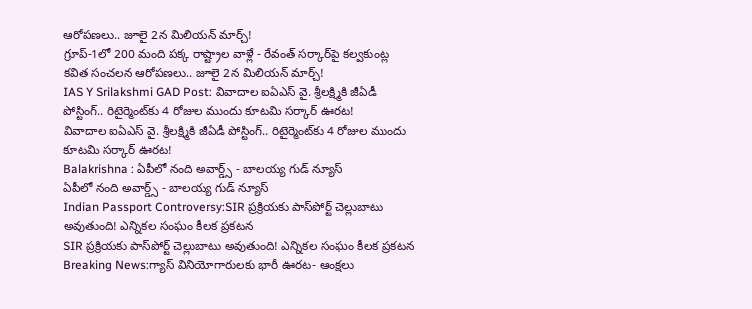ఆరోపణలు.. జూలై 2న మిలియన్ మార్చ్!
గ్రూప్-1లో 200 మంది పక్క రాష్ట్రాల వాళ్లే - రేవంత్ సర్కార్‌పై కల్వకుంట్ల కవిత సంచలన ఆరోపణలు.. జూలై 2న మిలియన్ మార్చ్!
IAS Y Srilakshmi GAD Post: వివాదాల ఐఏఎస్ వై. శ్రీలక్ష్మికి జీఏడీ పోస్టింగ్.. రిటైర్మెంట్‌కు 4 రోజుల ముందు కూటమి సర్కార్ ఊరట!
వివాదాల ఐఏఎస్ వై. శ్రీలక్ష్మికి జీఏడీ పోస్టింగ్.. రిటైర్మెంట్‌కు 4 రోజుల ముందు కూటమి సర్కార్ ఊరట!
Balakrishna : ఏపీలో నంది అవార్డ్స్ - బాలయ్య గుడ్ న్యూస్
ఏపీలో నంది అవార్డ్స్ - బాలయ్య గుడ్ న్యూస్
Indian Passport Controversy:SIR ప్రక్రియకు పాస్‌పోర్ట్ చెల్లుబాటు అవుతుంది! ఎన్నికల సంఘం కీలక ప్రకటన
SIR ప్రక్రియకు పాస్‌పోర్ట్ చెల్లుబాటు అవుతుంది! ఎన్నికల సంఘం కీలక ప్రకటన
Breaking News:గ్యాస్ వినియోగారులకు భారీ ఊరట- ఆంక్షలు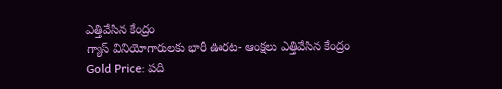ఎత్తివేసిన కేంద్రం
గ్యాస్ వినియోగారులకు భారీ ఊరట- ఆంక్షలు ఎత్తివేసిన కేంద్రం
Gold Price: పది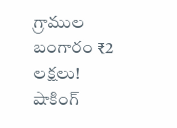గ్రాముల బంగారం ₹2 లక్షలు! షాకింగ్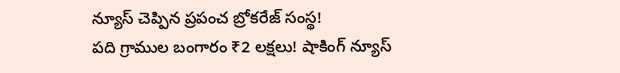న్యూస్ చెప్పిన ప్రపంచ బ్రోకరేజ్ సంస్థ!
పది గ్రాముల బంగారం ₹2 లక్షలు! షాకింగ్ న్యూస్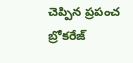చెప్పిన ప్రపంచ బ్రోకరేజ్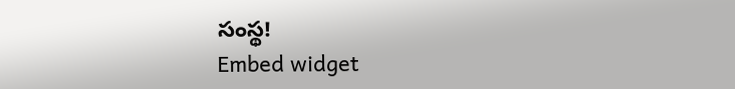సంస్థ!
Embed widget